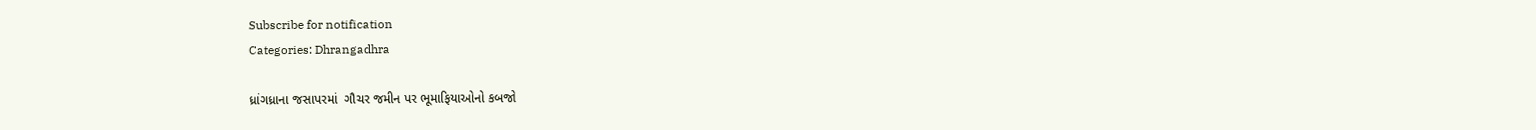Subscribe for notification
Categories: Dhrangadhra

ધ્રાંગધ્રાના જસાપરમાં  ગૌચર જમીન પર ભૂમાફિયાઓનો કબજો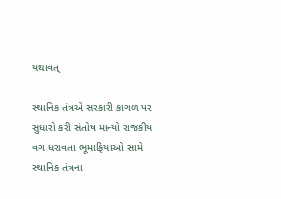યથાવત્

સ્થાનિક તંત્રએ સરકારી કાગળ પર સુધારો કરી સંતોષ માન્યો રાજકીય વગ ધરાવતા ભૂમાફિયાઓ સામે સ્થાનિક તંત્રના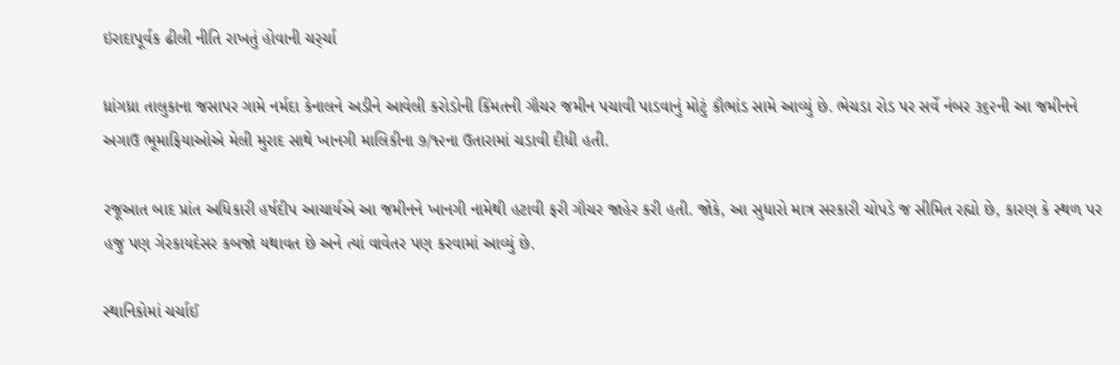ઇરાદાપૂર્વક ઢીલી નીતિ રાખતું હોવાની ચર્ર્ચા

ધ્રાંગધ્રા તાલુકાના જસાપર ગામે નર્મદા કેનાલને અડીને આવેલી કરોડોની કિંમતની ગૌચર જમીન પચાવી પાડવાનું મોટું કૌભાંડ સામે આવ્યું છે. ભેચડા રોડ પર સર્વે નંબર ૩૬૨ની આ જમીનને અગાઉ ભૂમાફિયાઓએ મેલી મુરાદ સાથે ખાનગી માલિકીના ૭/૧૨ના ઉતારામાં ચડાવી દીધી હતી.

રજૂઆત બાદ પ્રાંત અધિકારી હર્ષદીપ આચાર્યએ આ જમીનને ખાનગી નામેથી હટાવી ફરી ગૌચર જાહેર કરી હતી. જોકે, આ સુધારો માત્ર સરકારી ચોપડે જ સીમિત રહ્યો છે, કારણ કે સ્થળ પર હજુ પણ ગેરકાયદેસર કબજો યથાવત છે અને ત્યાં વાવેતર પણ કરવામાં આવ્યું છે.

સ્થાનિકોમાં ચર્ચાઈ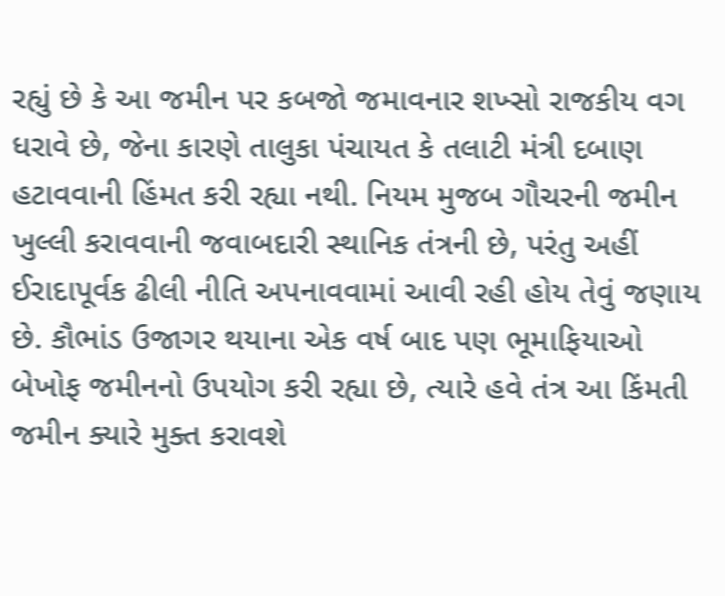રહ્યું છે કે આ જમીન પર કબજો જમાવનાર શખ્સો રાજકીય વગ ધરાવે છે, જેના કારણે તાલુકા પંચાયત કે તલાટી મંત્રી દબાણ હટાવવાની હિંમત કરી રહ્યા નથી. નિયમ મુજબ ગૌચરની જમીન ખુલ્લી કરાવવાની જવાબદારી સ્થાનિક તંત્રની છે, પરંતુ અહીં ઈરાદાપૂર્વક ઢીલી નીતિ અપનાવવામાં આવી રહી હોય તેવું જણાય છે. કૌભાંડ ઉજાગર થયાના એક વર્ષ બાદ પણ ભૂમાફિયાઓ બેખોફ જમીનનો ઉપયોગ કરી રહ્યા છે, ત્યારે હવે તંત્ર આ કિંમતી જમીન ક્યારે મુક્ત કરાવશે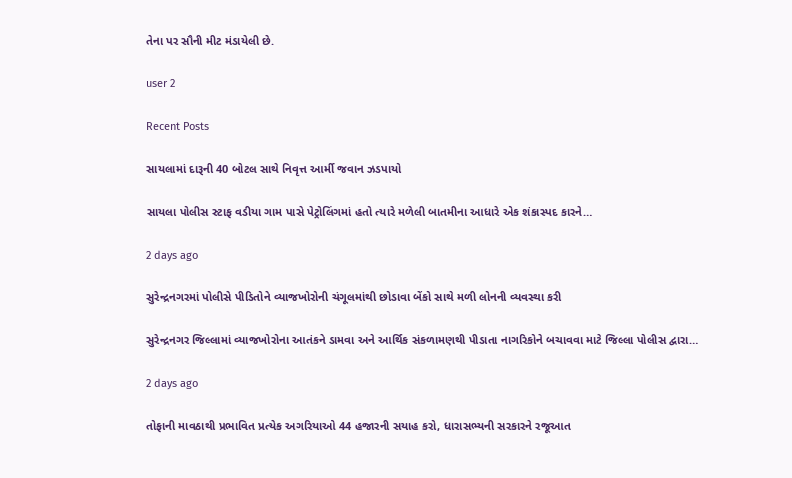તેના પર સૌની મીટ મંડાયેલી છે.

user 2

Recent Posts

સાયલામાં દારૂની 40 બોટલ સાથે નિવૃત્ત આર્મી જવાન ઝડપાયો

સાયલા પોલીસ સ્ટાફ વડીયા ગામ પાસે પેટ્રોલિંગમાં હતો ત્યારે મળેલી બાતમીના આધારે એક શંકાસ્પદ કારને…

2 days ago

સુરેન્દ્રનગરમાં પોલીસે પીડિતોને વ્યાજખોરોની ચંગૂલમાંથી છોડાવા બેંકો સાથે મળી લોનની વ્યવસ્થા કરી

સુરેન્દ્રનગર જિલ્લામાં વ્યાજખોરોના આતંકને ડામવા અને આર્થિક સંકળામણથી પીડાતા નાગરિકોને બચાવવા માટે જિલ્લા પોલીસ દ્વારા…

2 days ago

તોફાની માવઠાથી પ્રભાવિત પ્રત્યેક અગરિયાઓ 44 હજારની સયાહ કરો, ધારાસભ્યની સરકારને રજૂઆત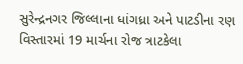સુરેન્દ્રનગર જિલ્લાના ધાંગધ્રા અને પાટડીના રણ વિસ્તારમાં 19 માર્ચના રોજ ત્રાટકેલા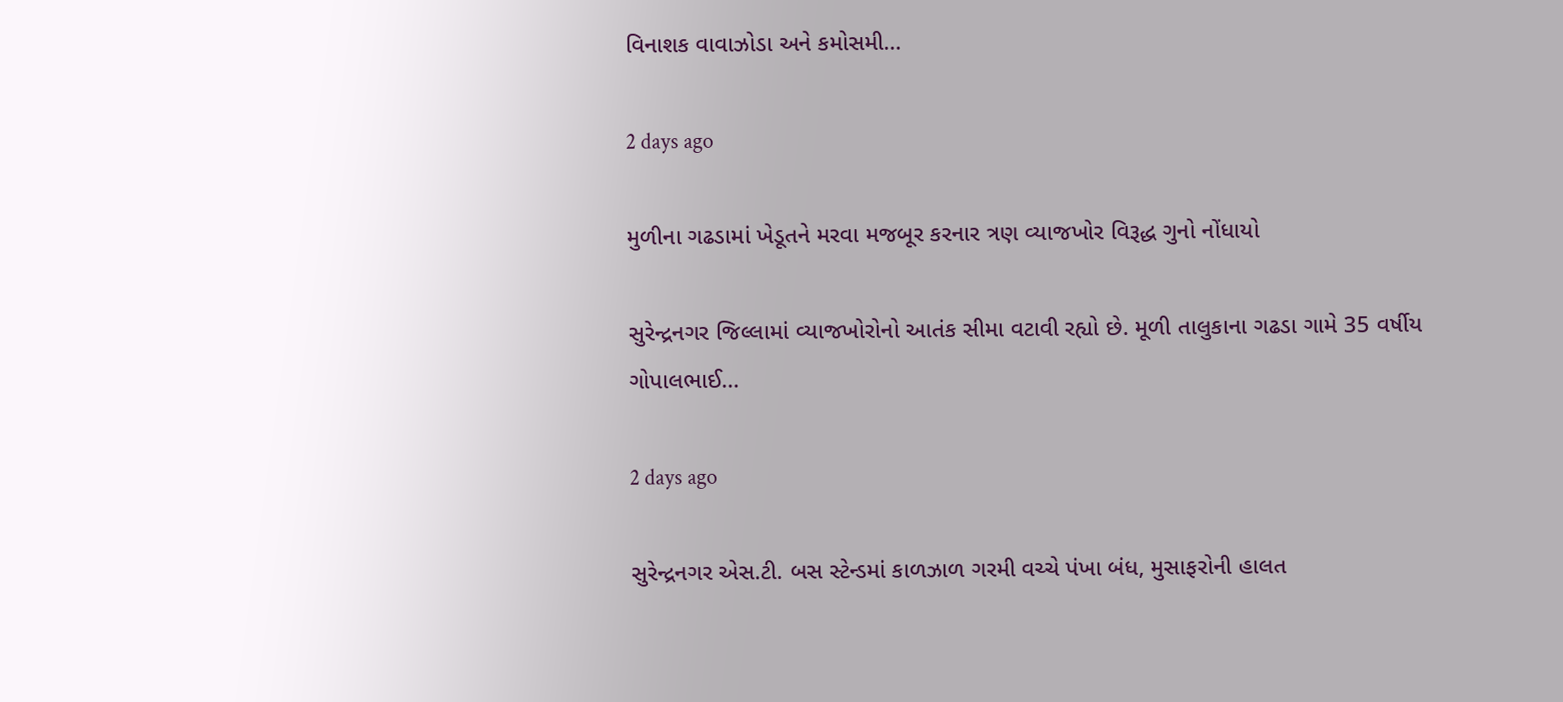વિનાશક વાવાઝોડા અને કમોસમી…

2 days ago

મુળીના ગઢડામાં ખેડૂતને મરવા મજબૂર કરનાર ત્રણ વ્યાજખોર વિરૂદ્ધ ગુનો નોંધાયો

સુરેન્દ્રનગર જિલ્લામાં વ્યાજખોરોનો આતંક સીમા વટાવી રહ્યો છે. મૂળી તાલુકાના ગઢડા ગામે 35 વર્ષીય ગોપાલભાઈ…

2 days ago

સુરેન્દ્રનગર એસ.ટી. બસ સ્ટેન્ડમાં કાળઝાળ ગરમી વચ્ચે પંખા બંધ, મુસાફરોની હાલત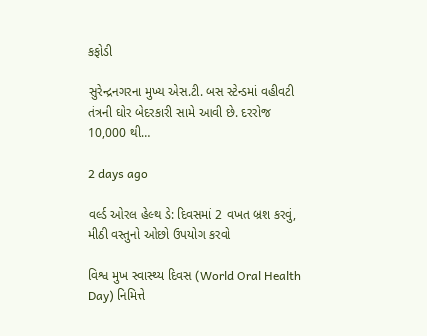કફોડી

સુરેન્દ્રનગરના મુખ્ય એસ.ટી. બસ સ્ટેન્ડમાં વહીવટી તંત્રની ઘોર બેદરકારી સામે આવી છે. દરરોજ 10,000 થી…

2 days ago

વર્લ્ડ ઓરલ હેલ્થ ડે: દિવસમાં 2 વખત બ્રશ કરવું, મીઠી વસ્તુનો ઓછો ઉપયોગ કરવો

વિશ્વ મુખ સ્વાસ્થ્ય દિવસ (World Oral Health Day) નિમિત્તે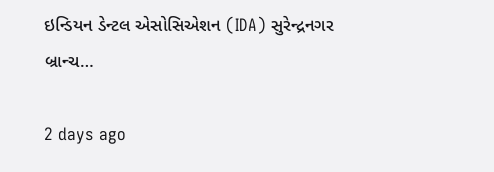ઇન્ડિયન ડેન્ટલ એસોસિએશન (IDA) સુરેન્દ્રનગર બ્રાન્ચ…

2 days ago